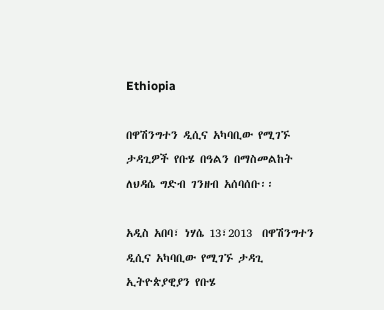Ethiopia

በዋሽንግተን ዲሲና አካባቢው የሚገኙ ታዳጊዎች የቡሄ በዓልን በማስመልከት ለህዳሴ ግድብ ገንዘብ አሰባሰቡ፡፡

አዲስ አበባ፣ ነሃሴ 13፣2013  በዋሽንግተን ዲሲና አካባቢው የሚገኙ ታዳጊ ኢትዮጵያዊያን የቡሄ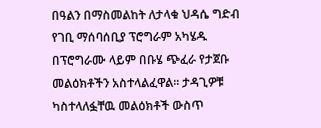በዓልን በማስመልከት ለታላቁ ህዳሴ ግድብ የገቢ ማሰባሰቢያ ፕሮግራም አካሄዱ በፕሮግራሙ ላይም በቡሄ ጭፈራ የታጀቡ መልዕክቶችን አስተላልፈዋል፡፡ ታዳጊዎቹ ካስተላለፏቸዉ መልዕክቶች ውስጥ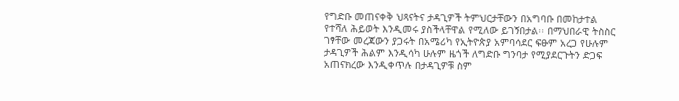የግድቡ መጠናቀቅ ህጻናትና ታዳጊዎች ትምህርታቸውን በአግባቡ በመከታተል የተሻለ ሕይወት እንዲመሩ ያስችላቸዋል የሚለው ይገኝበታል፡፡ በማህበራዊ ትስስር ገፃቸው መረጃውን ያጋሩት በአሜሪካ የኢትዮጵያ አምባሳደር ፍፁም አረጋ የሁሉም ታዳጊዎች ሕልም እንዲሳካ ሁሉም ዜጎች ለግድቡ ግንባታ የሚያደርጉትን ድጋፍ አጠናክረው እንዲቀጥሉ በታዳጊዎቹ ስም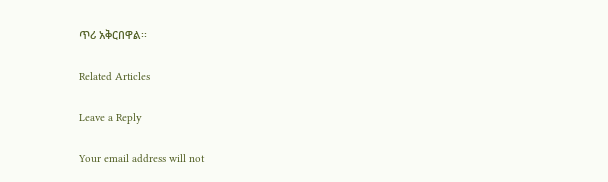ጥሪ አቅርበዋል፡፡

Related Articles

Leave a Reply

Your email address will not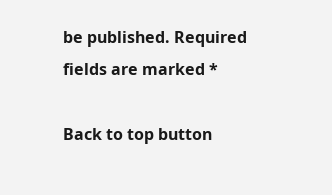be published. Required fields are marked *

Back to top button